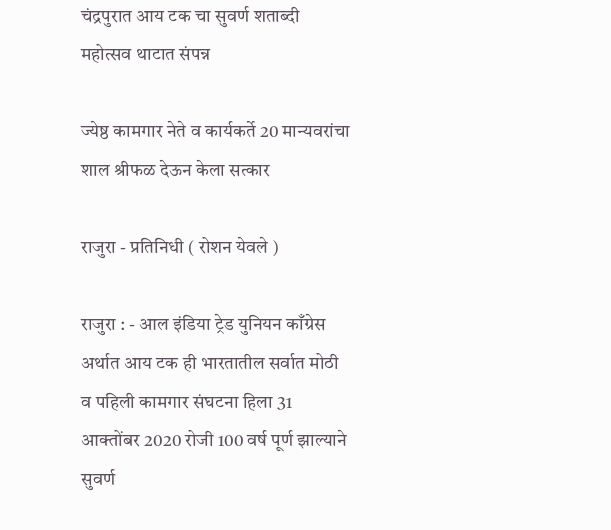चंद्रपुरात आय टक चा सुवर्ण शताब्दी महोत्सव थाटात संपन्न

ज्येष्ठ कामगार नेते व कार्यकर्ते 20 मान्यवरांचा शाल श्रीफळ देऊन केला सत्कार

राजुरा - प्रतिनिधी ( रोशन येवले )

राजुरा : - आल इंडिया ट्रेड युनियन काँग्रेस अर्थात आय टक ही भारतातील सर्वात मोठी व पहिली कामगार संघटना हिला 31 आक्तोंबर 2020 रोजी 100 वर्ष पूर्ण झाल्याने सुवर्ण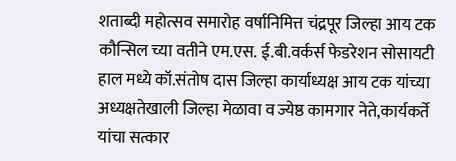शताब्दी महोत्सव समारोह वर्षानिमित्त चंद्रपूर जिल्हा आय टक कौन्सिल च्या वतीने एम.एस. ई.बी.वर्कर्स फेडरेशन सोसायटी हाल मध्ये कॉ.संतोष दास जिल्हा कार्याध्यक्ष आय टक यांच्या अध्यक्षतेखाली जिल्हा मेळावा व ज्येष्ठ कामगार नेते,कार्यकर्ते यांचा सत्कार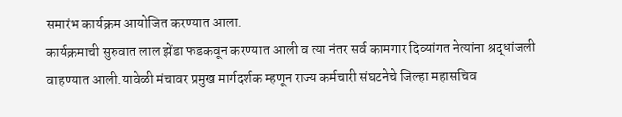समारंभ कार्यक्रम आयोजित करण्यात आला.
कार्यक्रमाची सुरुवात लाल झेंडा फडकवून करण्यात आली व त्या नंतर सर्व कामगार दिव्यांगत नेत्यांना श्रद्धांजली वाहण्यात आली.यावेळी मंचावर प्रमुख मार्गदर्शक म्हणून राज्य कर्मचारी संघटनेचे जिल्हा महासचिव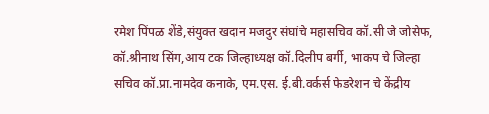रमेश पिंपळ शेंडे,संयुक्त खदान मजदुर संघांचे महासचिव कॉ.सी जे जोसेफ, कॉ.श्रीनाथ सिंग,आय टक जिल्हाध्यक्ष कॉ.दिलीप बर्गी, भाकप चे जिल्हा सचिव कॉ.प्रा.नामदेव कनाके, एम.एस. ई.बी.वर्कर्स फेडरेशन चे केंद्रीय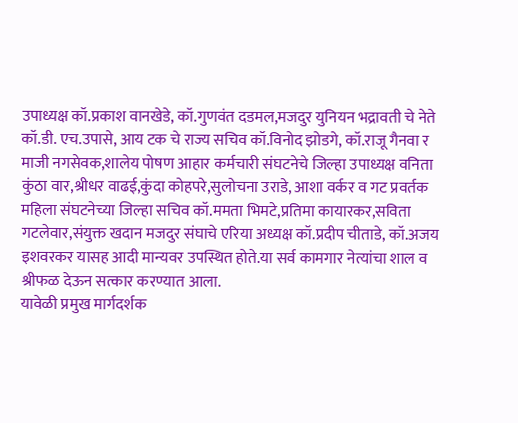उपाध्यक्ष कॉ.प्रकाश वानखेडे, कॉ.गुणवंत दडमल,मजदुर युनियन भद्रावती चे नेते कॉ.डी. एच.उपासे, आय टक चे राज्य सचिव कॉ.विनोद झोडगे, कॉ.राजू गैनवा र माजी नगसेवक,शालेय पोषण आहार कर्मचारी संघटनेचे जिल्हा उपाध्यक्ष वनिता कुंठा वार,श्रीधर वाढई,कुंदा कोहपरे,सुलोचना उराडे, आशा वर्कर व गट प्रवर्तक महिला संघटनेच्या जिल्हा सचिव कॉ.ममता भिमटे,प्रतिमा कायारकर,सविता गटलेवार,संयुक्त खदान मजदुर संघाचे एरिया अध्यक्ष कॉ.प्रदीप चीताडे, कॉ.अजय इशवरकर यासह आदी मान्यवर उपस्थित होते.या सर्व कामगार नेत्यांचा शाल व श्रीफळ देऊन सत्कार करण्यात आला.
यावेळी प्रमुख मार्गदर्शक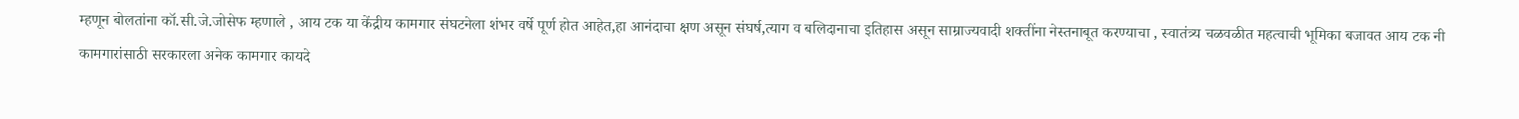म्हणून बोलतांना कॉ.सी.जे.जोसेफ म्हणाले , आय टक या केंद्रीय कामगार संघटनेला शंभर वर्षे पूर्ण होत आहेत,हा आनंदाचा क्षण असून संघर्ष,त्याग व बलिदानाचा इतिहास असून साम्राज्यवादी शक्तींना नेस्तनाबूत करण्याचा , स्वातंत्र्य चळवळीत महत्वाची भूमिका बजावत आय टक नी कामगारांसाठी सरकारला अनेक कामगार कायदे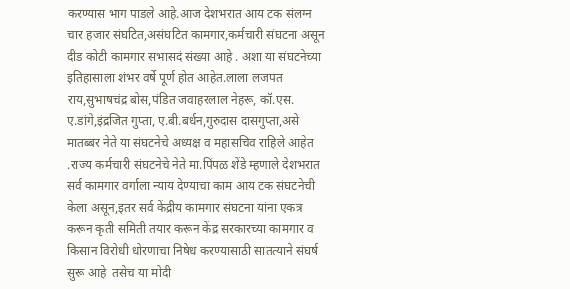करण्यास भाग पाडले आहे.आज देशभरात आय टक संलग्न चार हजार संघटित,असंघटित कामगार,कर्मचारी संघटना असून दीड कोटी कामगार सभासदं संख्या आहे . अशा या संघटनेच्या इतिहासाला शंभर वर्षे पूर्ण होत आहेत.लाला लजपत राय,सुभाषचंद्र बोस,पंडित जवाहरलाल नेहरू, कॉ.एस. ए.डांगे,इंद्रजित गुप्ता, ए.बी.बर्धन,गुरुदास दासगुप्ता,असे मातब्बर नेते या संघटनेचे अध्यक्ष व महासचिव राहिले आहेत .राज्य कर्मचारी संघटनेचे नेते मा.पिंपळ शेंडे म्हणाले देशभरात सर्व कामगार वर्गाला न्याय देण्याचा काम आय टक संघटनेची केला असून,इतर सर्व केंद्रीय कामगार संघटना यांना एकत्र करून कृती समिती तयार करून केंद्र सरकारच्या कामगार व किसान विरोधी धोरणाचा निषेध करण्यासाठी सातत्याने संघर्ष सुरू आहे  तसेच या मोदी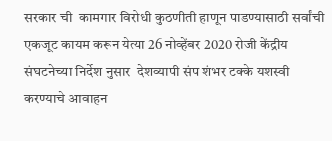सरकार ची  कामगार विरोधी कुठणीती हाणून पाडण्यासाठी सर्वांची एकजूट कायम करून येत्या 26 नोव्हेंबर 2020 रोजी केंद्रीय संघटनेच्या निर्देश नुसार  देशव्यापी संप शंभर टक्के यशस्वी करण्याचे आवाहन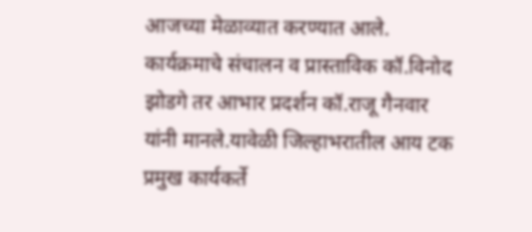आजच्या मेळाव्यात करण्यात आले.
कार्यक्रमाचे संचालन व प्रास्ताविक कॉ.विनोद झोडगे तर आभार प्रदर्शन कॉ.राजू गैनवार यांनी मानले.यावेळी जिल्हाभरातील आय टक प्रमुख कार्यकर्ते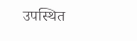उपस्थित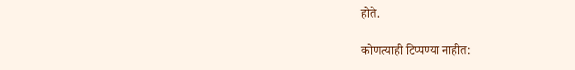होते.

कोणत्याही टिप्पण्‍या नाहीत: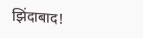झिंदाबाद!